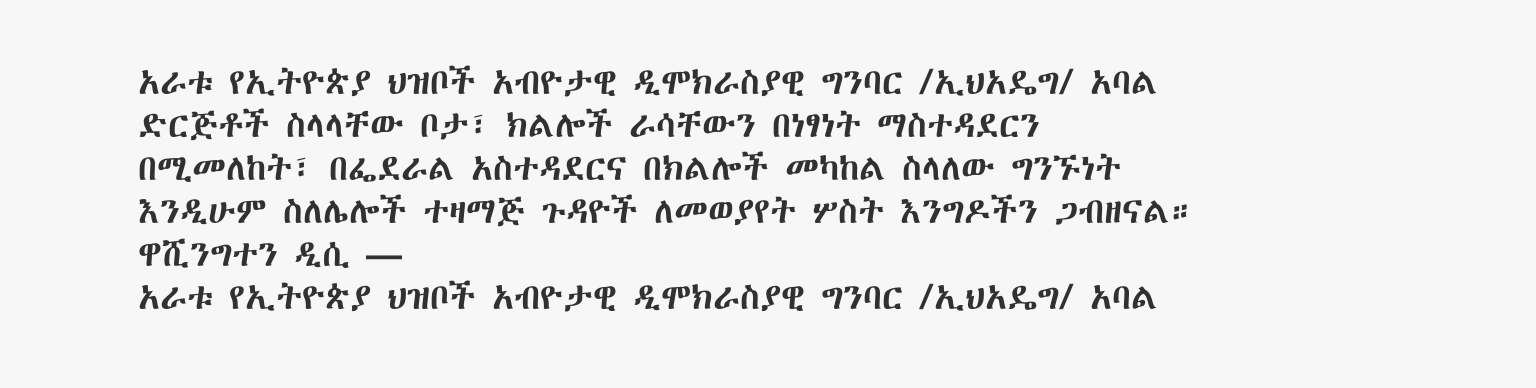አራቱ የኢትዮጵያ ህዝቦች አብዮታዊ ዲሞክራስያዊ ግንባር /ኢህአዴግ/ አባል ድርጅቶች ስላላቸው ቦታ፣ ክልሎች ራሳቸውን በነፃነት ማስተዳደርን በሚመለከት፣ በፌደራል አስተዳደርና በክልሎች መካከል ስላለው ግንኙነት እንዲሁም ስለሌሎች ተዛማጅ ጉዳዮች ለመወያየት ሦስት እንግዶችን ጋብዘናል።
ዋሺንግተን ዲሲ —
አራቱ የኢትዮጵያ ህዝቦች አብዮታዊ ዲሞክራስያዊ ግንባር /ኢህአዴግ/ አባል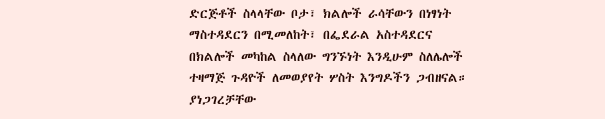ድርጅቶች ስላላቸው ቦታ፣ ክልሎች ራሳቸውን በነፃነት ማስተዳደርን በሚመለከት፣ በፌደራል አስተዳደርና በክልሎች መካከል ስላለው ግንኙነት እንዲሁም ስለሌሎች ተዛማጅ ጉዳዮች ለመወያየት ሦስት እንግዶችን ጋብዘናል።
ያነጋገረቻቸው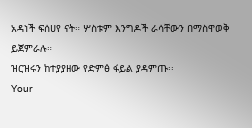አዳነች ፍሰሀየ ናት። ሦስቱም እንግዶች ራሳቸውን በማስዋወቅ ይጀምራሉ።
ዝርዝሩን ከተያያዘው የድምፅ ፋይል ያዳምጡ፡፡
Your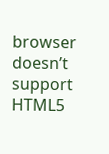browser doesn’t support HTML5